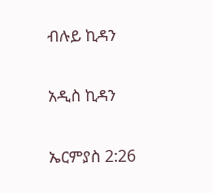ብሉይ ኪዳን

አዲስ ኪዳን

ኤርምያስ 2:26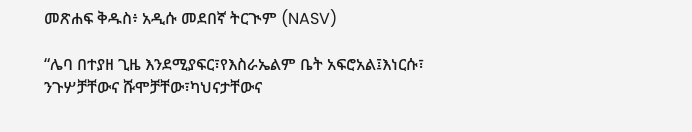መጽሐፍ ቅዱስ፥ አዲሱ መደበኛ ትርጒም (NASV)

“ሌባ በተያዘ ጊዜ እንደሚያፍር፣የእስራኤልም ቤት አፍሮአል፤እነርሱ፣ ንጉሦቻቸውና ሹሞቻቸው፣ካህናታቸውና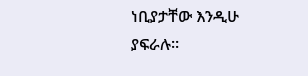ነቢያታቸው እንዲሁ ያፍራሉ።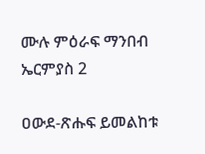ሙሉ ምዕራፍ ማንበብ ኤርምያስ 2

ዐውደ-ጽሑፍ ይመልከቱ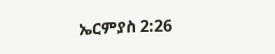ኤርምያስ 2:26